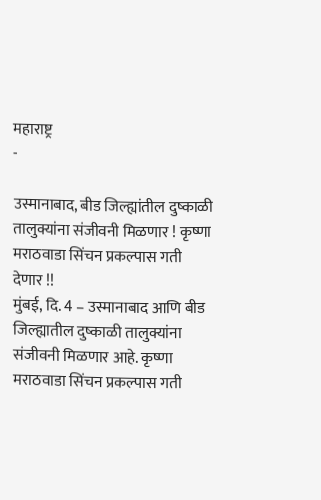महाराष्ट्र
-

उस्मानाबाद, बीड जिल्ह्यांतील दुष्काळी तालुक्यांना संजीवनी मिळणार ! कृष्णा मराठवाडा सिंचन प्रकल्पास गती देणार !!
मुंबई, दि. 4 – उस्मानाबाद आणि बीड जिल्ह्यातील दुष्काळी तालुक्यांना संजीवनी मिळणार आहे. कृष्णा मराठवाडा सिंचन प्रकल्पास गती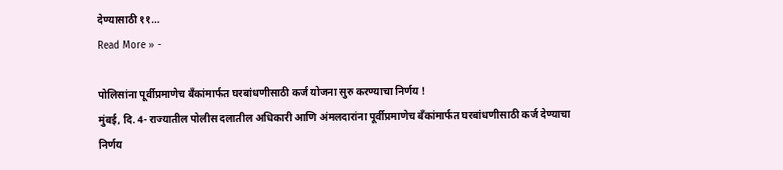देण्यासाठी ११…
Read More » -

पोलिसांना पूर्वीप्रमाणेच बँकांमार्फत घरबांधणीसाठी कर्ज योजना सुरु करण्याचा निर्णय !
मुंबई, दि. 4- राज्यातील पोलीस दलातील अधिकारी आणि अंमलदारांना पूर्वीप्रमाणेच बँकांमार्फत घरबांधणीसाठी कर्ज देण्याचा निर्णय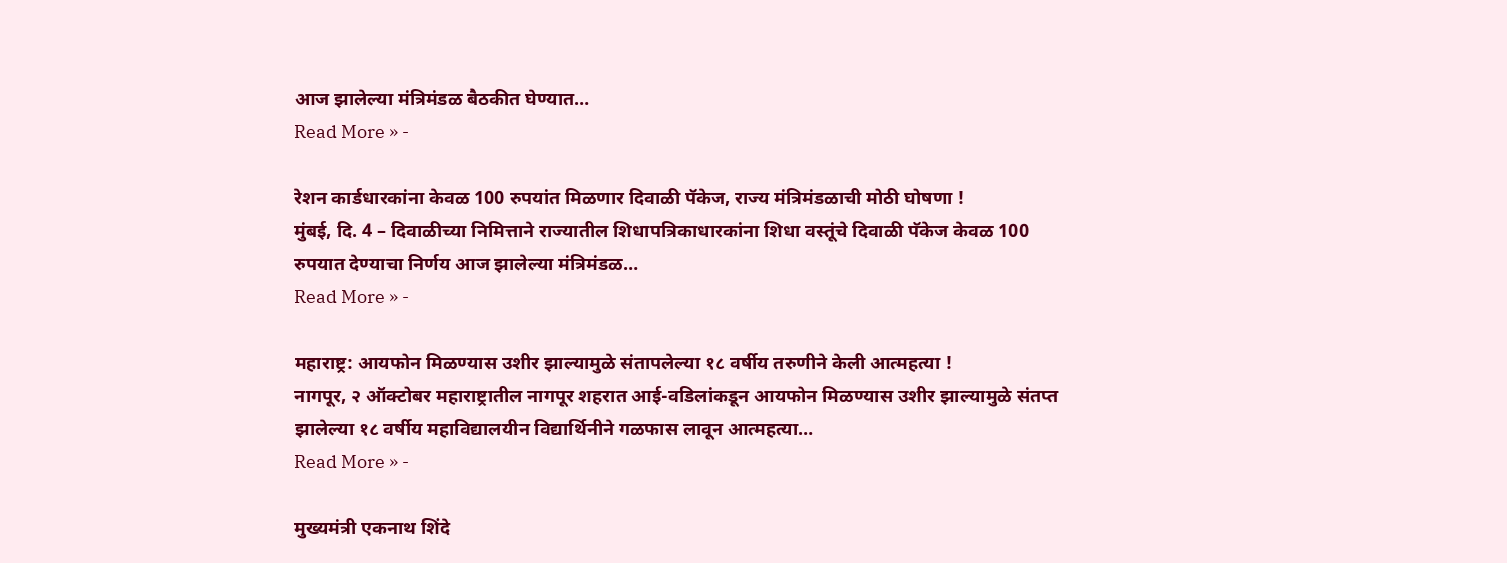आज झालेल्या मंत्रिमंडळ बैठकीत घेण्यात…
Read More » -

रेशन कार्डधारकांना केवळ 100 रुपयांत मिळणार दिवाळी पॅकेज, राज्य मंत्रिमंडळाची मोठी घोषणा !
मुंबई, दि. 4 – दिवाळीच्या निमित्ताने राज्यातील शिधापत्रिकाधारकांना शिधा वस्तूंचे दिवाळी पॅकेज केवळ 100 रुपयात देण्याचा निर्णय आज झालेल्या मंत्रिमंडळ…
Read More » -

महाराष्ट्र: आयफोन मिळण्यास उशीर झाल्यामुळे संतापलेल्या १८ वर्षीय तरुणीने केली आत्महत्या !
नागपूर, २ ऑक्टोबर महाराष्ट्रातील नागपूर शहरात आई-वडिलांकडून आयफोन मिळण्यास उशीर झाल्यामुळे संतप्त झालेल्या १८ वर्षीय महाविद्यालयीन विद्यार्थिनीने गळफास लावून आत्महत्या…
Read More » -

मुख्यमंत्री एकनाथ शिंदे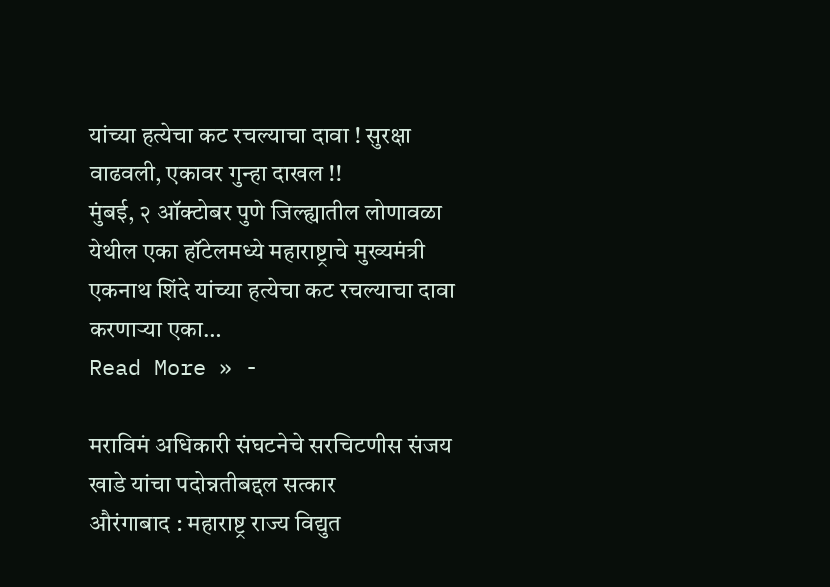यांच्या हत्येचा कट रचल्याचा दावा ! सुरक्षा वाढवली, एकावर गुन्हा दाखल !!
मुंबई, २ ऑक्टोबर पुणे जिल्ह्यातील लोणावळा येथील एका हॉटेलमध्ये महाराष्ट्राचे मुख्यमंत्री एकनाथ शिंदे यांच्या हत्येचा कट रचल्याचा दावा करणाऱ्या एका…
Read More » -

मराविमं अधिकारी संघटनेचे सरचिटणीस संजय खाडे यांचा पदोन्नतीबद्दल सत्कार
औरंगाबाद : महाराष्ट्र राज्य विद्युत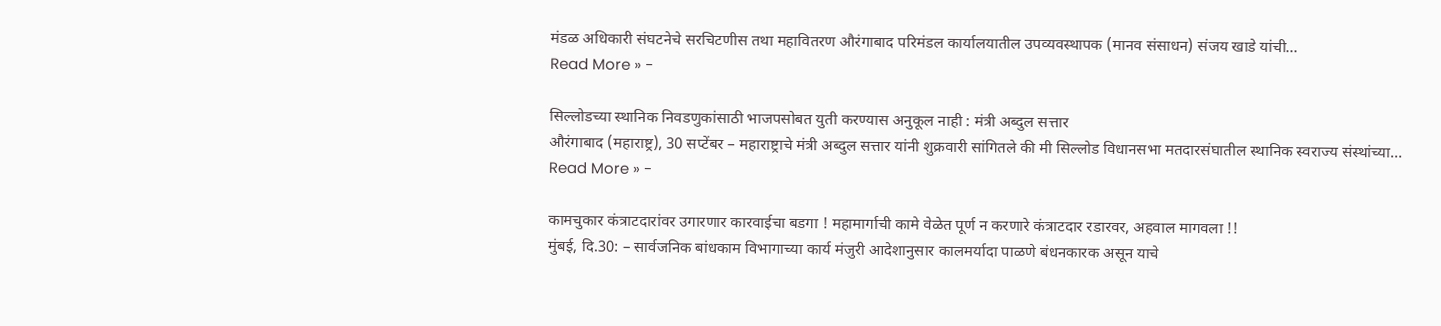मंडळ अधिकारी संघटनेचे सरचिटणीस तथा महावितरण औरंगाबाद परिमंडल कार्यालयातील उपव्यवस्थापक (मानव संसाधन) संजय खाडे यांची…
Read More » -

सिल्लोडच्या स्थानिक निवडणुकांसाठी भाजपसोबत युती करण्यास अनुकूल नाही : मंत्री अब्दुल सत्तार
औरंगाबाद (महाराष्ट्र), 30 सप्टेंबर – महाराष्ट्राचे मंत्री अब्दुल सत्तार यांनी शुक्रवारी सांगितले की मी सिल्लोड विधानसभा मतदारसंघातील स्थानिक स्वराज्य संस्थांच्या…
Read More » -

कामचुकार कंत्राटदारांवर उगारणार कारवाईचा बडगा ! महामार्गाची कामे वेळेत पूर्ण न करणारे कंत्राटदार रडारवर, अहवाल मागवला !!
मुंबई, दि.30: – सार्वजनिक बांधकाम विभागाच्या कार्य मंजुरी आदेशानुसार कालमर्यादा पाळणे बंधनकारक असून याचे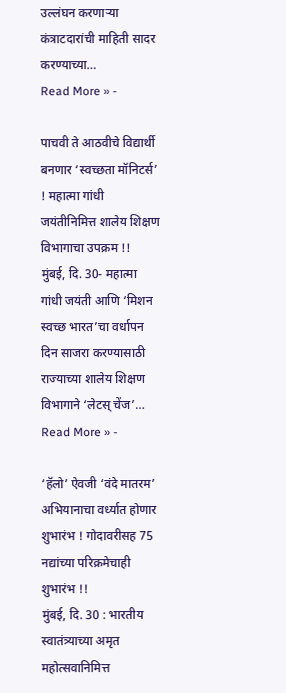उल्लंघन करणाऱ्या कंत्राटदारांची माहिती सादर करण्याच्या…
Read More » -

पाचवी ते आठवीचे विद्यार्थी बनणार ‘स्वच्छता मॉनिटर्स’ ! महात्मा गांधी जयंतीनिमित्त शालेय शिक्षण विभागाचा उपक्रम !!
मुंबई, दि. 30- महात्मा गांधी जयंती आणि ‘मिशन स्वच्छ भारत’चा वर्धापन दिन साजरा करण्यासाठी राज्याच्या शालेय शिक्षण विभागाने ‘लेटस् चेंज’…
Read More » -

‘हॅलो’ ऐवजी ‘वंदे मातरम’ अभियानाचा वर्ध्यात होणार शुभारंभ ! गोदावरीसह 75 नद्यांच्या परिक्रमेचाही शुभारंभ !!
मुंबई, दि. 30 : भारतीय स्वातंत्र्याच्या अमृत महोत्सवानिमित्त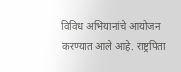विविध अभियानांचे आयोजन करण्यात आले आहे. राष्ट्रपिता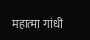महात्मा गांधी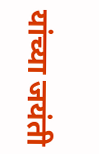यांच्या जयंती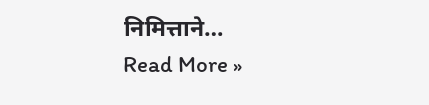निमित्ताने…
Read More »